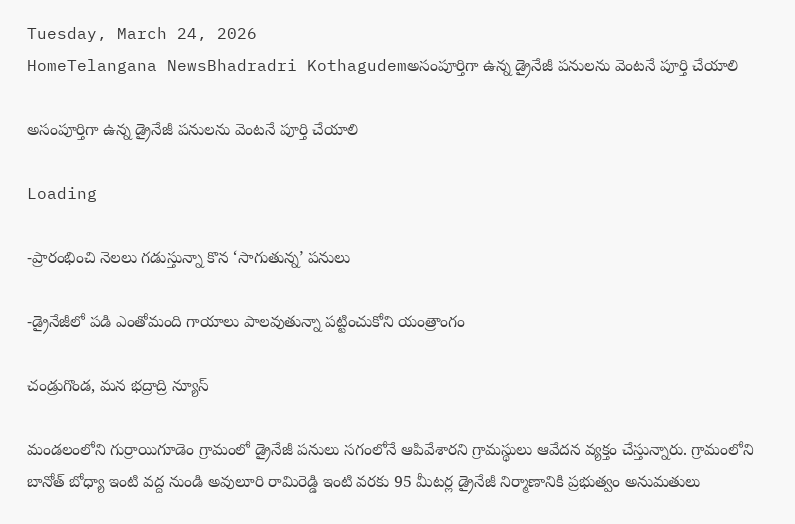Tuesday, March 24, 2026
HomeTelangana NewsBhadradri Kothagudemఅసంపూర్తిగా ఉన్న డ్రైనేజీ పనులను వెంటనే పూర్తి చేయాలి

అసంపూర్తిగా ఉన్న డ్రైనేజీ పనులను వెంటనే పూర్తి చేయాలి

Loading

-ప్రారంభించి నెలలు గడుస్తున్నా కొన ‘సాగుతున్న’ పనులు

-డ్రైనేజీలో పడి ఎంతోమంది గాయాలు పాలవుతున్నా పట్టించుకోని యంత్రాంగం

చండ్రుగొండ, మన భద్రాద్రి న్యూస్

మండలంలోని గుర్రాయిగూడెం గ్రామంలో డ్రైనేజీ పనులు సగంలోనే ఆపివేశారని గ్రామస్థులు ఆవేదన వ్యక్తం చేస్తున్నారు. గ్రామంలోని బానోత్ బోధ్యా ఇంటి వద్ద నుండి అవులూరి రామిరెడ్డి ఇంటి వరకు 95 మీటర్ల డ్రైనేజీ నిర్మాణానికి ప్రభుత్వం అనుమతులు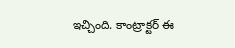ఇచ్చింది. కాంట్రాక్టర్ ఈ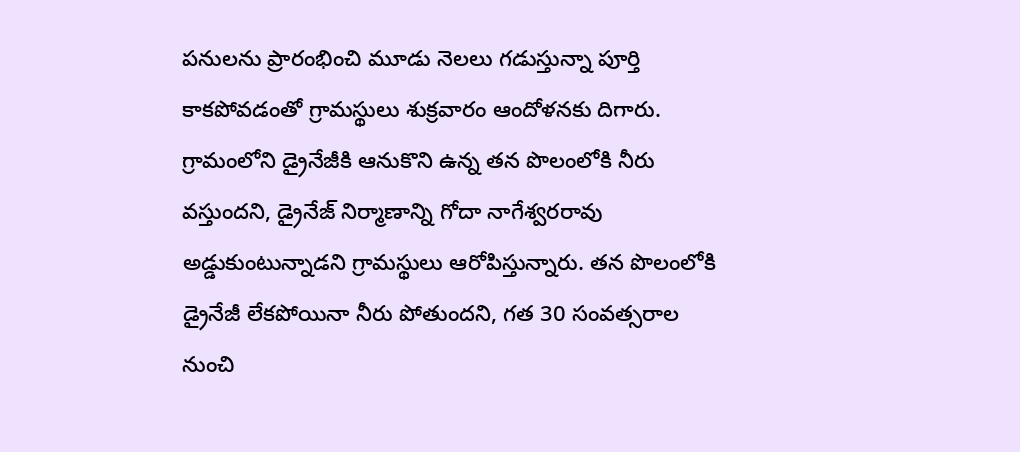పనులను ప్రారంభించి మూడు నెలలు గడుస్తున్నా పూర్తి కాకపోవడంతో గ్రామస్థులు శుక్రవారం ఆందోళనకు దిగారు. గ్రామంలోని డ్రైనేజీకి ఆనుకొని ఉన్న తన పొలంలోకి నీరు వస్తుందని, డ్రైనేజ్ నిర్మాణాన్ని గోదా నాగేశ్వరరావు అడ్డుకుంటున్నాడని గ్రామస్థులు ఆరోపిస్తున్నారు. తన పొలంలోకి డ్రైనేజీ లేకపోయినా నీరు పోతుందని, గత 30 సంవత్సరాల నుంచి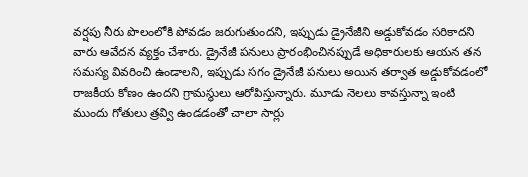వర్షపు నీరు పొలంలోకి పోవడం జరుగుతుందని, ఇప్పుడు డ్రైనేజీని అడ్డుకోవడం సరికాదని వారు ఆవేదన వ్యక్తం చేశారు. డ్రైనేజీ పనులు ప్రారంభించినప్పుడే అధికారులకు ఆయన తన సమస్య వివరించి ఉండాలని, ఇప్పుడు సగం డ్రైనేజీ పనులు అయిన తర్వాత అడ్డుకోవడంలో రాజకీయ కోణం ఉందని గ్రామస్థులు ఆరోపిస్తున్నారు. మూడు నెలలు కావస్తున్నా ఇంటి ముందు గోతులు త్రవ్వి ఉండడంతో చాలా సార్లు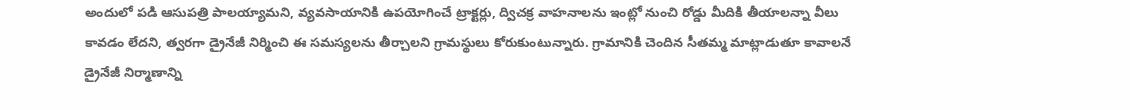అందులో పడి ఆసుపత్రి పాలయ్యామని, వ్యవసాయానికి ఉపయోగించే ట్రాక్టర్లు, ద్విచక్ర వాహనాలను ఇంట్లో నుంచి రోడ్డు మీదికి తీయాలన్నా వీలు కావడం లేదని, త్వరగా డ్రైనేజీ నిర్మించి ఈ సమస్యలను తీర్చాలని గ్రామస్థులు కోరుకుంటున్నారు. గ్రామానికి చెందిన సీతమ్మ మాట్లాడుతూ కావాలనే డ్రైనేజీ నిర్మాణాన్ని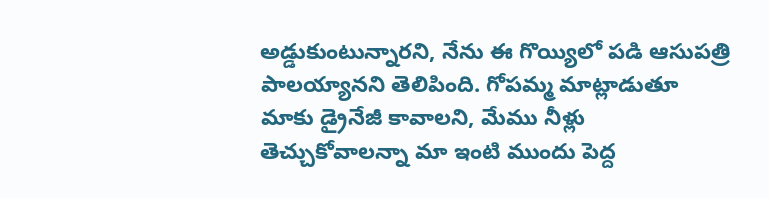అడ్డుకుంటున్నారని, నేను ఈ గొయ్యిలో పడి ఆసుపత్రి పాలయ్యానని తెలిపింది. గోపమ్మ మాట్లాడుతూ మాకు డ్రైనేజీ కావాలని, మేము నీళ్లు తెచ్చుకోవాలన్నా మా ఇంటి ముందు పెద్ద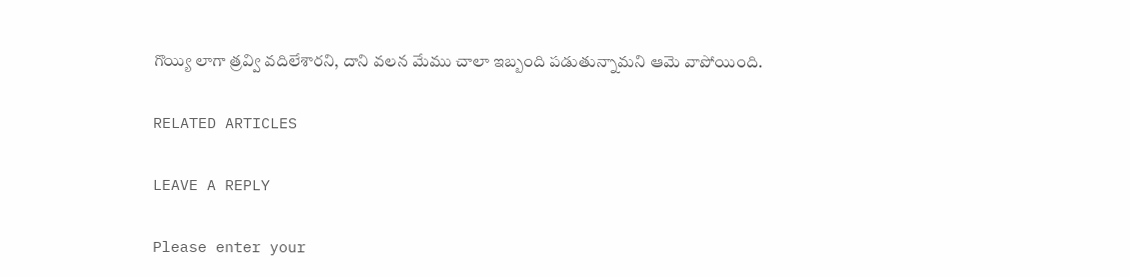గొయ్యి లాగా త్రవ్వి వదిలేశారని, దాని వలన మేము చాలా ఇబ్బంది పడుతున్నామని ఆమె వాపోయింది.

RELATED ARTICLES

LEAVE A REPLY

Please enter your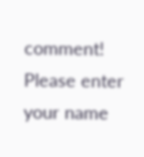comment!
Please enter your name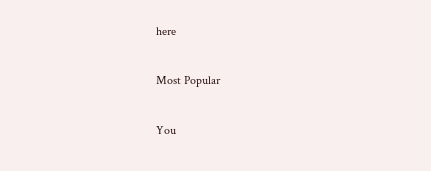here

Most Popular

You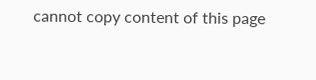cannot copy content of this page